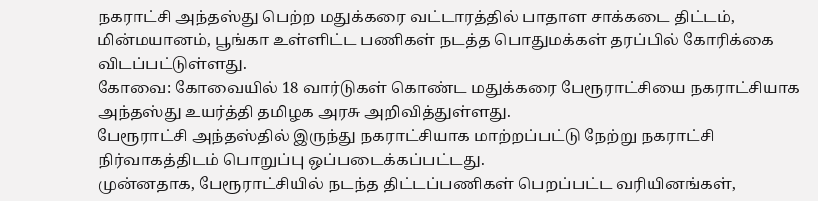நகராட்சி அந்தஸ்து பெற்ற மதுக்கரை வட்டாரத்தில் பாதாள சாக்கடை திட்டம், மின்மயானம், பூங்கா உள்ளிட்ட பணிகள் நடத்த பொதுமக்கள் தரப்பில் கோரிக்கை விடப்பட்டுள்ளது.
கோவை: கோவையில் 18 வார்டுகள் கொண்ட மதுக்கரை பேரூராட்சியை நகராட்சியாக அந்தஸ்து உயர்த்தி தமிழக அரசு அறிவித்துள்ளது.
பேரூராட்சி அந்தஸ்தில் இருந்து நகராட்சியாக மாற்றப்பட்டு நேற்று நகராட்சி நிர்வாகத்திடம் பொறுப்பு ஒப்படைக்கப்பட்டது.
முன்னதாக, பேரூராட்சியில் நடந்த திட்டப்பணிகள் பெறப்பட்ட வரியினங்கள்,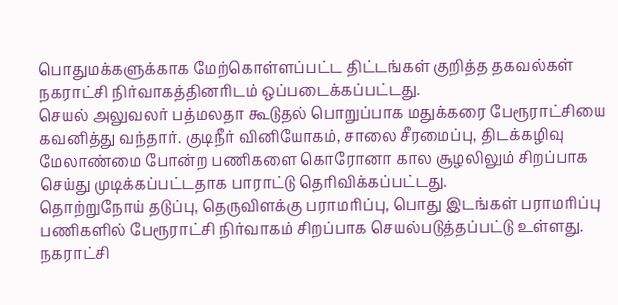பொதுமக்களுக்காக மேற்கொள்ளப்பட்ட திட்டங்கள் குறித்த தகவல்கள் நகராட்சி நிர்வாகத்தினரிடம் ஒப்படைக்கப்பட்டது.
செயல் அலுவலர் பத்மலதா கூடுதல் பொறுப்பாக மதுக்கரை பேரூராட்சியை கவனித்து வந்தார். குடிநீர் வினியோகம், சாலை சீரமைப்பு, திடக்கழிவு மேலாண்மை போன்ற பணிகளை கொரோனா கால சூழலிலும் சிறப்பாக செய்து முடிக்கப்பட்டதாக பாராட்டு தெரிவிக்கப்பட்டது.
தொற்றுநோய் தடுப்பு, தெருவிளக்கு பராமரிப்பு, பொது இடங்கள் பராமரிப்பு பணிகளில் பேரூராட்சி நிர்வாகம் சிறப்பாக செயல்படுத்தப்பட்டு உள்ளது. நகராட்சி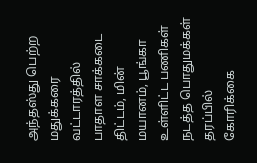அந்தஸ்து பெற்ற மதுக்கரை வட்டாரத்தில் பாதாள சாக்கடை திட்டம், மின் மயானம், பூங்கா உள்ளிட்ட பணிகள் நடத்த பொதுமக்கள் தரப்பில் கோரிக்கை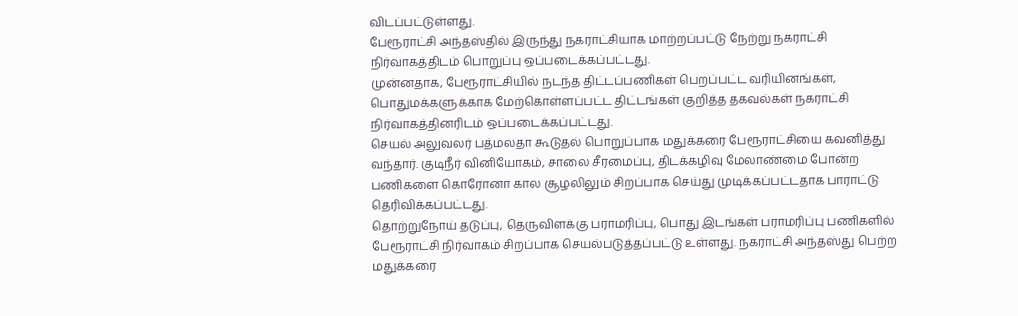விடப்பட்டுள்ளது.
பேரூராட்சி அந்தஸ்தில் இருந்து நகராட்சியாக மாற்றப்பட்டு நேற்று நகராட்சி நிர்வாகத்திடம் பொறுப்பு ஒப்படைக்கப்பட்டது.
முன்னதாக, பேரூராட்சியில் நடந்த திட்டப்பணிகள் பெறப்பட்ட வரியினங்கள், பொதுமக்களுக்காக மேற்கொள்ளப்பட்ட திட்டங்கள் குறித்த தகவல்கள் நகராட்சி நிர்வாகத்தினரிடம் ஒப்படைக்கப்பட்டது.
செயல் அலுவலர் பத்மலதா கூடுதல் பொறுப்பாக மதுக்கரை பேரூராட்சியை கவனித்து வந்தார். குடிநீர் வினியோகம், சாலை சீரமைப்பு, திடக்கழிவு மேலாண்மை போன்ற பணிகளை கொரோனா கால சூழலிலும் சிறப்பாக செய்து முடிக்கப்பட்டதாக பாராட்டு தெரிவிக்கப்பட்டது.
தொற்றுநோய் தடுப்பு, தெருவிளக்கு பராமரிப்பு, பொது இடங்கள் பராமரிப்பு பணிகளில் பேரூராட்சி நிர்வாகம் சிறப்பாக செயல்படுத்தப்பட்டு உள்ளது. நகராட்சி அந்தஸ்து பெற்ற மதுக்கரை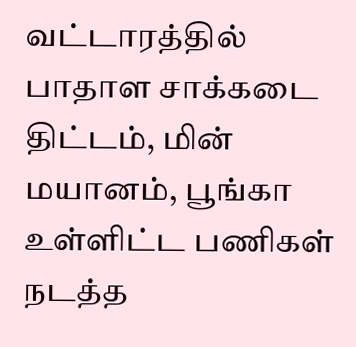வட்டாரத்தில் பாதாள சாக்கடை திட்டம், மின் மயானம், பூங்கா உள்ளிட்ட பணிகள் நடத்த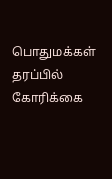பொதுமக்கள் தரப்பில் கோரிக்கை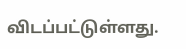விடப்பட்டுள்ளது.